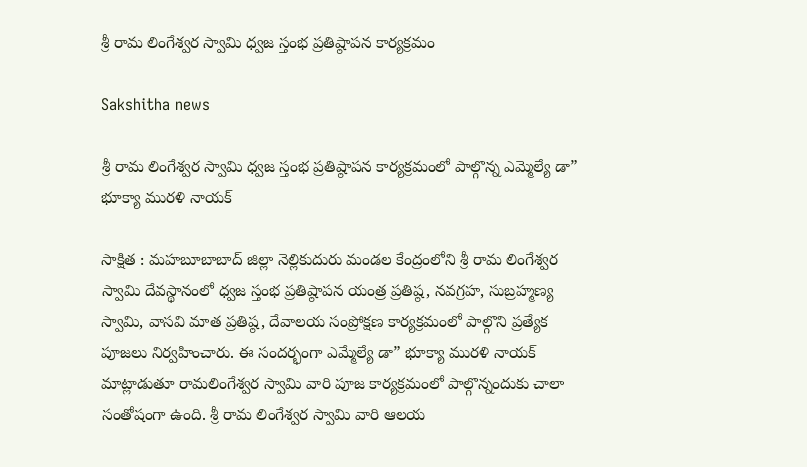శ్రీ రామ లింగేశ్వర స్వామి ధ్వజ స్తంభ ప్రతిష్ఠాపన కార్యక్రమం

Sakshitha news

శ్రీ రామ లింగేశ్వర స్వామి ధ్వజ స్తంభ ప్రతిష్ఠాపన కార్యక్రమంలో పాల్గొన్న ఎమ్మెల్యే డా” భూక్యా మురళి నాయక్

సాక్షిత : మహబూబాబాద్ జిల్లా నెల్లికుదురు మండల కేంద్రంలోని శ్రీ రామ లింగేశ్వర స్వామి దేవస్థానంలో ధ్వజ స్తంభ ప్రతిష్ఠాపన యంత్ర ప్రతిష్ఠ, నవగ్రహ, సుబ్రహ్మణ్య స్వామి, వాసవి మాత ప్రతిష్ఠ, దేవాలయ సంప్రోక్షణ కార్యక్రమంలో పాల్గొని ప్రత్యేక పూజలు నిర్వహించారు. ఈ సందర్భంగా ఎమ్మేల్యే డా” భూక్యా మురళి నాయక్ మాట్లాడుతూ రామలింగేశ్వర స్వామి వారి పూజ కార్యక్రమంలో పాల్గొన్నందుకు చాలా సంతోషంగా ఉంది. శ్రీ రామ లింగేశ్వర స్వామి వారి ఆలయ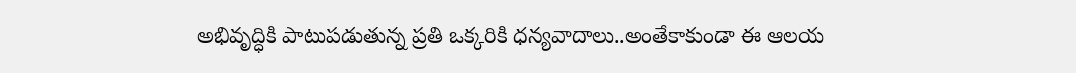అభివృద్ధికి పాటుపడుతున్న ప్రతి ఒక్కరికి ధన్యవాదాలు..అంతేకాకుండా ఈ ఆలయ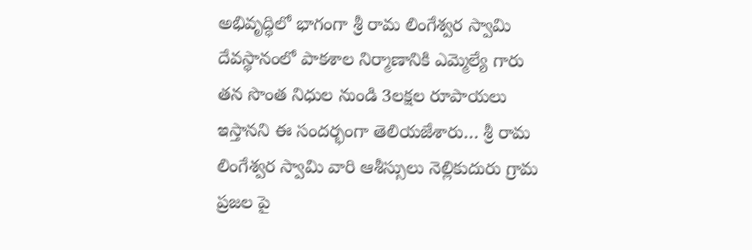అభివృద్ధిలో భాగంగా శ్రీ రామ లింగేశ్వర స్వామి దేవస్థానంలో పాకశాల నిర్మాణానికి ఎమ్మెల్యే గారు తన సొంత నిధుల నుండి 3లక్షల రూపాయలు ఇస్తానని ఈ సందర్భంగా తెలియజేశారు… శ్రీ రామ లింగేశ్వర స్వామి వారి ఆశీస్సులు నెల్లికుదురు గ్రామ ప్రజల పై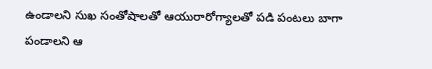ఉండాలని సుఖ సంతోషాలతో ఆయురారోగ్యాలతో పడి పంటలు బాగా పండాలని ఆ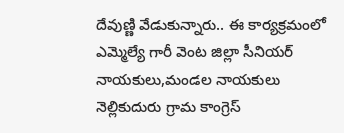దేవుణ్ణి వేడుకున్నారు.. ఈ కార్యక్రమంలో ఎమ్మెల్యే గారీ వెంట జిల్లా సీనియర్ నాయకులు,మండల నాయకులు నెల్లికుదురు గ్రామ కాంగ్రెస్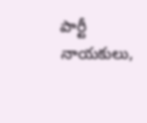పార్టీ నాయకులు,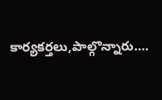కార్యకర్తలు,పాల్గొన్నారు….